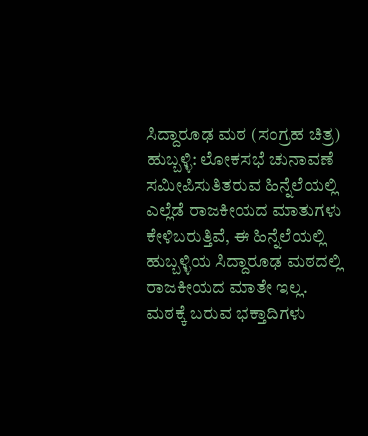ಸಿದ್ದಾರೂಢ ಮಠ (ಸಂಗ್ರಹ ಚಿತ್ರ)
ಹುಬ್ಬಳ್ಳಿ: ಲೋಕಸಭೆ ಚುನಾವಣೆ ಸಮೀಪಿಸುತಿತರುವ ಹಿನ್ನೆಲೆಯಲ್ಲಿ ಎಲ್ಲೆಡೆ ರಾಜಕೀಯದ ಮಾತುಗಳು ಕೇಳಿಬರುತ್ತಿವೆ, ಈ ಹಿನ್ನೆಲೆಯಲ್ಲಿ ಹುಬ್ಬಳ್ಳಿಯ ಸಿದ್ದಾರೂಢ ಮಠದಲ್ಲಿ ರಾಜಕೀಯದ ಮಾತೇ ಇಲ್ಲ.
ಮಠಕ್ಕೆ ಬರುವ ಭಕ್ತಾದಿಗಳು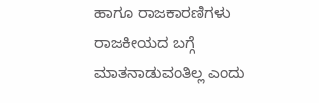ಹಾಗೂ ರಾಜಕಾರಣಿಗಳು ರಾಜಕೀಯದ ಬಗ್ಗೆ ಮಾತನಾಡುವಂತಿಲ್ಲ ಎಂದು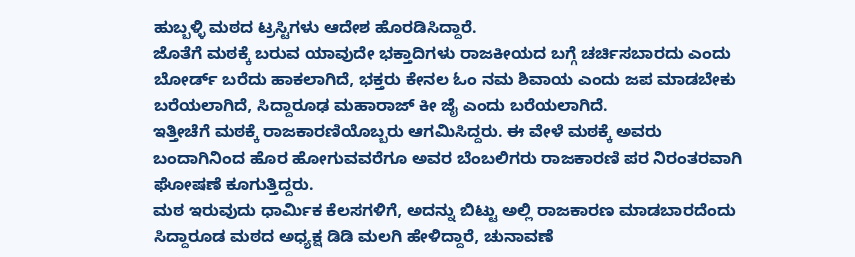ಹುಬ್ಬಳ್ಳಿ ಮಠದ ಟ್ರಸ್ಟಿಗಳು ಆದೇಶ ಹೊರಡಿಸಿದ್ದಾರೆ.
ಜೊತೆಗೆ ಮಠಕ್ಕೆ ಬರುವ ಯಾವುದೇ ಭಕ್ತಾದಿಗಳು ರಾಜಕೀಯದ ಬಗ್ಗೆ ಚರ್ಚಿಸಬಾರದು ಎಂದು ಬೋರ್ಡ್ ಬರೆದು ಹಾಕಲಾಗಿದೆ, ಭಕ್ತರು ಕೇನಲ ಓಂ ನಮ ಶಿವಾಯ ಎಂದು ಜಪ ಮಾಡಬೇಕು ಬರೆಯಲಾಗಿದೆ, ಸಿದ್ದಾರೂಢ ಮಹಾರಾಜ್ ಕೀ ಜೈ ಎಂದು ಬರೆಯಲಾಗಿದೆ.
ಇತ್ತೀಚೆಗೆ ಮಠಕ್ಕೆ ರಾಜಕಾರಣಿಯೊಬ್ಬರು ಆಗಮಿಸಿದ್ದರು. ಈ ವೇಳೆ ಮಠಕ್ಕೆ ಅವರು ಬಂದಾಗಿನಿಂದ ಹೊರ ಹೋಗುವವರೆಗೂ ಅವರ ಬೆಂಬಲಿಗರು ರಾಜಕಾರಣಿ ಪರ ನಿರಂತರವಾಗಿ ಘೋಷಣೆ ಕೂಗುತ್ತಿದ್ದರು.
ಮಠ ಇರುವುದು ಧಾರ್ಮಿಕ ಕೆಲಸಗಳಿಗೆ, ಅದನ್ನು ಬಿಟ್ಟು ಅಲ್ಲಿ ರಾಜಕಾರಣ ಮಾಡಬಾರದೆಂದು ಸಿದ್ದಾರೂಡ ಮಠದ ಅಧ್ಯಕ್ಷ ಡಿಡಿ ಮಲಗಿ ಹೇಳಿದ್ದಾರೆ, ಚುನಾವಣೆ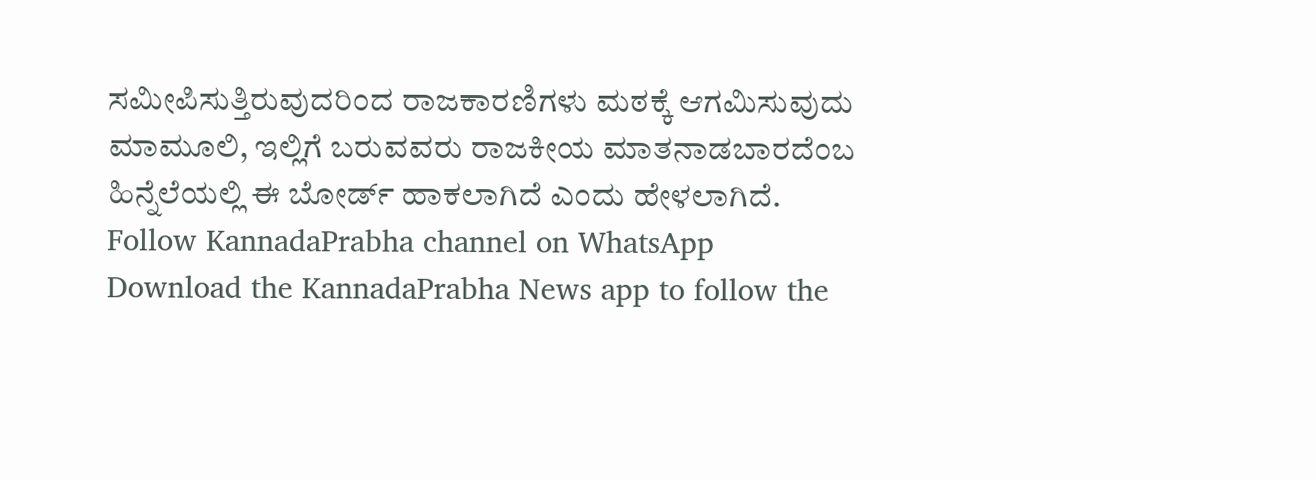ಸಮೀಪಿಸುತ್ತಿರುವುದರಿಂದ ರಾಜಕಾರಣಿಗಳು ಮಠಕ್ಕೆ ಆಗಮಿಸುವುದು ಮಾಮೂಲಿ, ಇಲ್ಲಿಗೆ ಬರುವವರು ರಾಜಕೀಯ ಮಾತನಾಡಬಾರದೆಂಬ ಹಿನ್ನೆಲೆಯಲ್ಲಿ ಈ ಬೋರ್ಡ್ ಹಾಕಲಾಗಿದೆ ಎಂದು ಹೇಳಲಾಗಿದೆ.
Follow KannadaPrabha channel on WhatsApp
Download the KannadaPrabha News app to follow the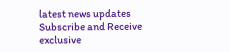latest news updates
Subscribe and Receive exclusive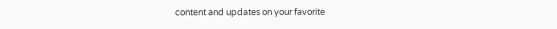content and updates on your favorite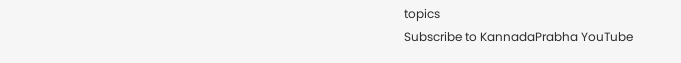topics
Subscribe to KannadaPrabha YouTube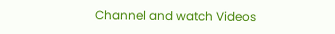Channel and watch Videos